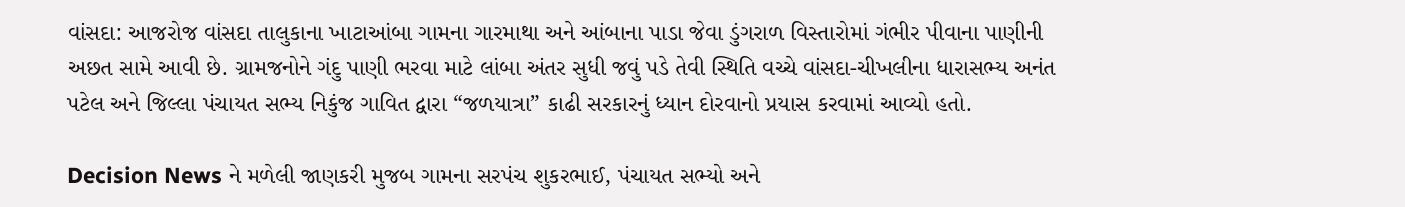વાંસદા: આજરોજ વાંસદા તાલુકાના ખાટાઆંબા ગામના ગારમાથા અને આંબાના પાડા જેવા ડુંગરાળ વિસ્તારોમાં ગંભીર પીવાના પાણીની અછત સામે આવી છે. ગ્રામજનોને ગંદુ પાણી ભરવા માટે લાંબા અંતર સુધી જવું પડે તેવી સ્થિતિ વચ્ચે વાંસદા-ચીખલીના ધારાસભ્ય અનંત પટેલ અને જિલ્લા પંચાયત સભ્ય નિકુંજ ગાવિત દ્વારા “જળયાત્રા” કાઢી સરકારનું ધ્યાન દોરવાનો પ્રયાસ કરવામાં આવ્યો હતો.

Decision News ને મળેલી જાણકરી મુજબ ગામના સરપંચ શુકરભાઈ, પંચાયત સભ્યો અને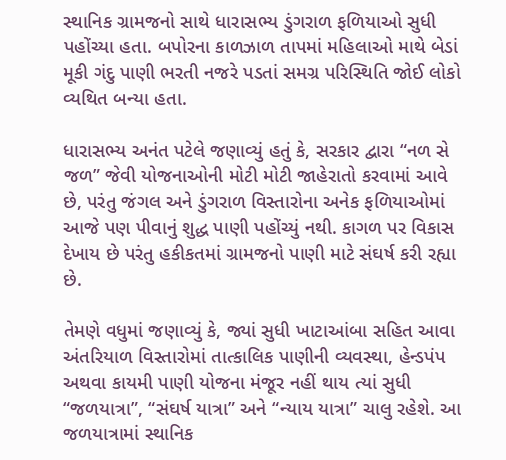સ્થાનિક ગ્રામજનો સાથે ધારાસભ્ય ડુંગરાળ ફળિયાઓ સુધી પહોંચ્યા હતા. બપોરના કાળઝાળ તાપમાં મહિલાઓ માથે બેડાં મૂકી ગંદુ પાણી ભરતી નજરે પડતાં સમગ્ર પરિસ્થિતિ જોઈ લોકો વ્યથિત બન્યા હતા.

ધારાસભ્ય અનંત પટેલે જણાવ્યું હતું કે, સરકાર દ્વારા “નળ સે જળ” જેવી યોજનાઓની મોટી મોટી જાહેરાતો કરવામાં આવે છે, પરંતુ જંગલ અને ડુંગરાળ વિસ્તારોના અનેક ફળિયાઓમાં આજે પણ પીવાનું શુદ્ધ પાણી પહોંચ્યું નથી. કાગળ પર વિકાસ દેખાય છે પરંતુ હકીકતમાં ગ્રામજનો પાણી માટે સંઘર્ષ કરી રહ્યા છે.

તેમણે વધુમાં જણાવ્યું કે, જ્યાં સુધી ખાટાઆંબા સહિત આવા અંતરિયાળ વિસ્તારોમાં તાત્કાલિક પાણીની વ્યવસ્થા, હેન્ડપંપ અથવા કાયમી પાણી યોજના મંજૂર નહીં થાય ત્યાં સુધી “જળયાત્રા”, “સંઘર્ષ યાત્રા” અને “ન્યાય યાત્રા” ચાલુ રહેશે. આ જળયાત્રામાં સ્થાનિક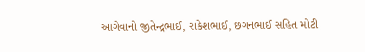આગેવાનો જીતેન્દ્રભાઈ, રાકેશભાઈ, છગનભાઈ સહિત મોટી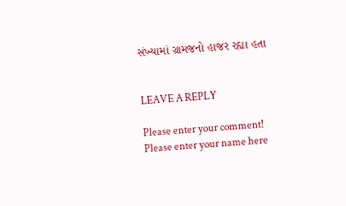સંખ્યામાં ગ્રામજનો હાજર રહ્યા હતા


LEAVE A REPLY

Please enter your comment!
Please enter your name here